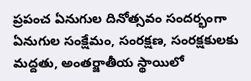ప్రపంచ ఏనుగుల దినోత్సవం సందర్భంగా ఏనుగుల సంక్షేమం, సంరక్షణ, సంరక్షకులకు మద్దతు, అంతర్జాతీయ స్థాయిలో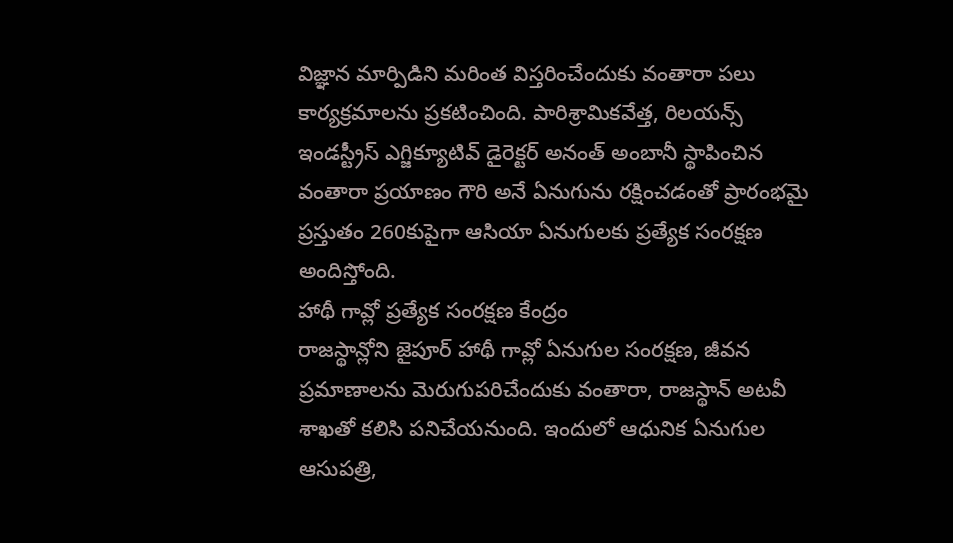విజ్ఞాన మార్పిడిని మరింత విస్తరించేందుకు వంతారా పలు కార్యక్రమాలను ప్రకటించింది. పారిశ్రామికవేత్త, రిలయన్స్ ఇండస్ట్రీస్ ఎగ్జిక్యూటివ్ డైరెక్టర్ అనంత్ అంబానీ స్థాపించిన వంతారా ప్రయాణం గౌరి అనే ఏనుగును రక్షించడంతో ప్రారంభమై ప్రస్తుతం 260కుపైగా ఆసియా ఏనుగులకు ప్రత్యేక సంరక్షణ అందిస్తోంది.
హాథీ గావ్లో ప్రత్యేక సంరక్షణ కేంద్రం
రాజస్థాన్లోని జైపూర్ హాథీ గావ్లో ఏనుగుల సంరక్షణ, జీవన ప్రమాణాలను మెరుగుపరిచేందుకు వంతారా, రాజస్థాన్ అటవీ శాఖతో కలిసి పనిచేయనుంది. ఇందులో ఆధునిక ఏనుగుల ఆసుపత్రి,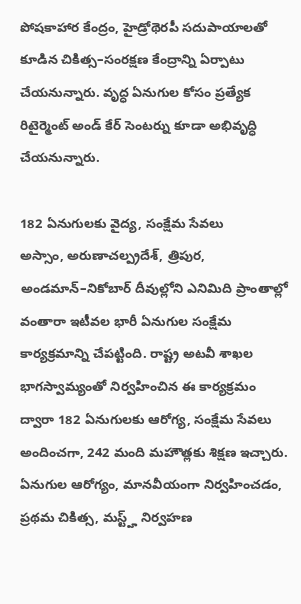పోషకాహార కేంద్రం, హైడ్రోథెరపీ సదుపాయాలతో కూడిన చికిత్స–సంరక్షణ కేంద్రాన్ని ఏర్పాటు చేయనున్నారు. వృద్ధ ఏనుగుల కోసం ప్రత్యేక రిటైర్మెంట్ అండ్ కేర్ సెంటర్ను కూడా అభివృద్ధి చేయనున్నారు.

182 ఏనుగులకు వైద్య, సంక్షేమ సేవలు
అస్సాం, అరుణాచల్ప్రదేశ్, త్రిపుర, అండమాన్–నికోబార్ దీవుల్లోని ఎనిమిది ప్రాంతాల్లో వంతారా ఇటీవల భారీ ఏనుగుల సంక్షేమ కార్యక్రమాన్ని చేపట్టింది. రాష్ట్ర అటవీ శాఖల భాగస్వామ్యంతో నిర్వహించిన ఈ కార్యక్రమం ద్వారా 182 ఏనుగులకు ఆరోగ్య, సంక్షేమ సేవలు అందించగా, 242 మంది మహౌత్లకు శిక్షణ ఇచ్చారు. ఏనుగుల ఆరోగ్యం, మానవీయంగా నిర్వహించడం, ప్రథమ చికిత్స, మస్ట్హ్ నిర్వహణ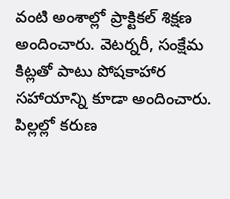వంటి అంశాల్లో ప్రాక్టికల్ శిక్షణ అందించారు. వెటర్నరీ, సంక్షేమ కిట్లతో పాటు పోషకాహార సహాయాన్ని కూడా అందించారు.
పిల్లల్లో కరుణ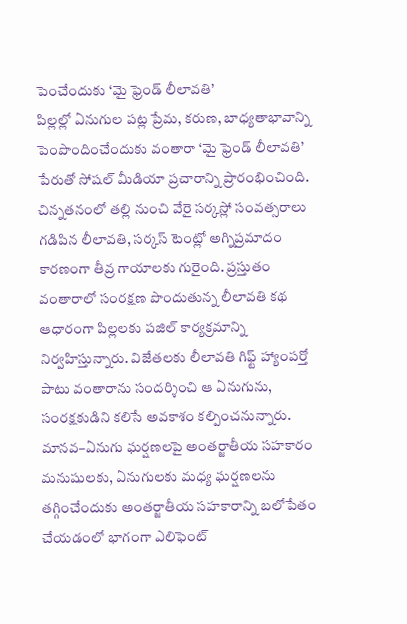పెంచేందుకు ‘మై ఫ్రెండ్ లీలావతి’
పిల్లల్లో ఏనుగుల పట్ల ప్రేమ, కరుణ, బాధ్యతాభావాన్ని పెంపొందించేందుకు వంతారా ‘మై ఫ్రెండ్ లీలావతి’ పేరుతో సోషల్ మీడియా ప్రచారాన్ని ప్రారంభించింది. చిన్నతనంలో తల్లి నుంచి వేరై సర్కస్లో సంవత్సరాలు గడిపిన లీలావతి, సర్కస్ టెంట్లో అగ్నిప్రమాదం కారణంగా తీవ్ర గాయాలకు గురైంది. ప్రస్తుతం వంతారాలో సంరక్షణ పొందుతున్న లీలావతి కథ ఆధారంగా పిల్లలకు పజిల్ కార్యక్రమాన్ని నిర్వహిస్తున్నారు. విజేతలకు లీలావతి గిఫ్ట్ హ్యాంపర్తో పాటు వంతారాను సందర్శించి ఆ ఏనుగును, సంరక్షకుడిని కలిసే అవకాశం కల్పించనున్నారు.
మానవ–ఏనుగు ఘర్షణలపై అంతర్జాతీయ సహకారం
మనుషులకు, ఏనుగులకు మధ్య ఘర్షణలను తగ్గించేందుకు అంతర్జాతీయ సహకారాన్ని బలోపేతం చేయడంలో భాగంగా ఎలిఫెంట్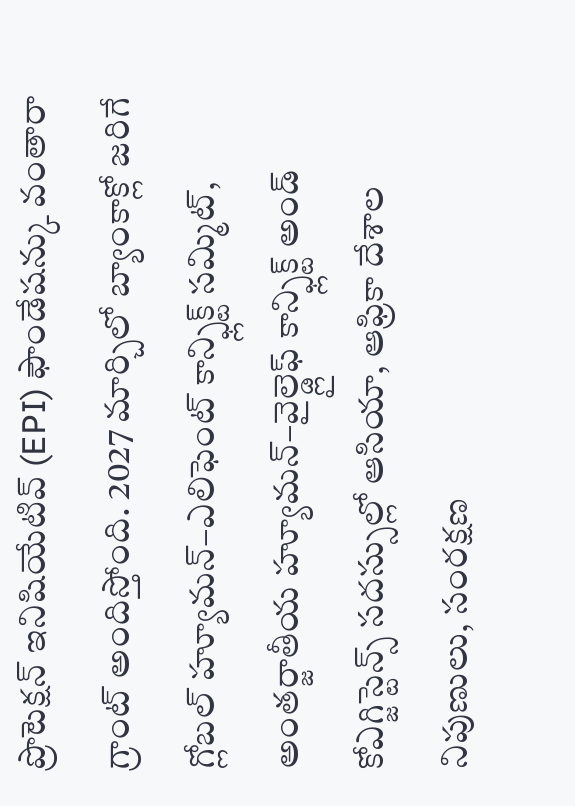ప్రొటెక్షన్ ఇనిషియేటివ్ (EPI) ఫౌండేషన్కు వంతారా గ్రాంట్ అందిస్తోంది. 2027 మార్చిలో బ్యాంకాక్లో జరిగే గ్లోబల్ హ్యూమన్–ఎలిఫెంట్ కాన్ఫ్లిక్ట్ సమ్మిట్, అంతర్జాతీయ హ్యూమన్–వైల్డ్లైఫ్ కాన్ఫ్లిక్ట్ అండ్ కోఎగ్జిస్టెన్స్ సదస్సుల్లో ఆసియా, ఆఫ్రికా దేశాల నిపుణులు, సంరక్షణ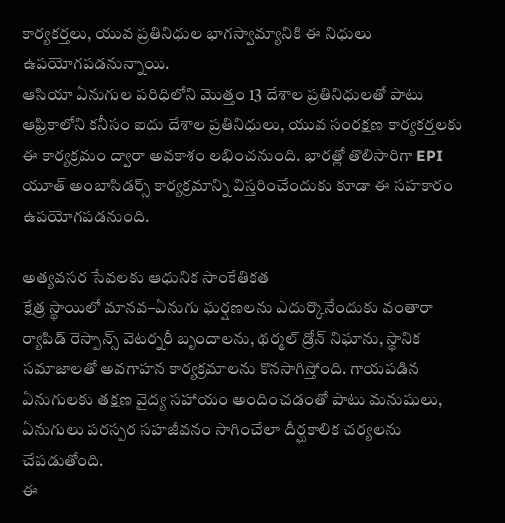కార్యకర్తలు, యువ ప్రతినిధుల భాగస్వామ్యానికి ఈ నిధులు ఉపయోగపడనున్నాయి.
ఆసియా ఏనుగుల పరిధిలోని మొత్తం 13 దేశాల ప్రతినిధులతో పాటు ఆఫ్రికాలోని కనీసం ఐదు దేశాల ప్రతినిధులు, యువ సంరక్షణ కార్యకర్తలకు ఈ కార్యక్రమం ద్వారా అవకాశం లభించనుంది. భారత్లో తొలిసారిగా EPI యూత్ అంబాసిడర్స్ కార్యక్రమాన్ని విస్తరించేందుకు కూడా ఈ సహకారం ఉపయోగపడనుంది.

అత్యవసర సేవలకు ఆధునిక సాంకేతికత
క్షేత్ర స్థాయిలో మానవ–ఏనుగు ఘర్షణలను ఎదుర్కొనేందుకు వంతారా ర్యాపిడ్ రెస్పాన్స్ వెటర్నరీ బృందాలను, థర్మల్ డ్రోన్ నిఘాను, స్థానిక సమాజాలతో అవగాహన కార్యక్రమాలను కొనసాగిస్తోంది. గాయపడిన ఏనుగులకు తక్షణ వైద్య సహాయం అందించడంతో పాటు మనుషులు, ఏనుగులు పరస్పర సహజీవనం సాగించేలా దీర్ఘకాలిక చర్యలను చేపడుతోంది.
ఈ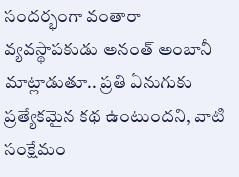సందర్భంగా వంతారా వ్యవస్థాపకుడు అనంత్ అంబానీ మాట్లాడుతూ.. ప్రతి ఏనుగుకు ప్రత్యేకమైన కథ ఉంటుందని, వాటి సంక్షేమం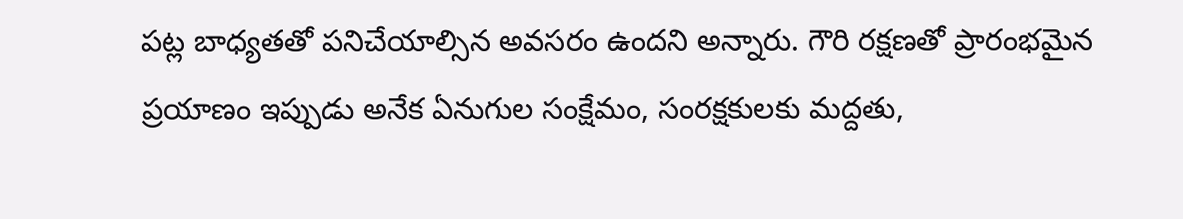పట్ల బాధ్యతతో పనిచేయాల్సిన అవసరం ఉందని అన్నారు. గౌరి రక్షణతో ప్రారంభమైన ప్రయాణం ఇప్పుడు అనేక ఏనుగుల సంక్షేమం, సంరక్షకులకు మద్దతు,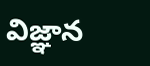విజ్ఞాన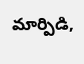మార్పిడి,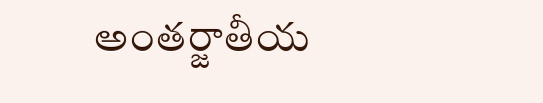అంతర్జాతీయ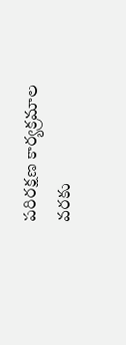పరిరక్షణ కార్యక్రమాల వరకు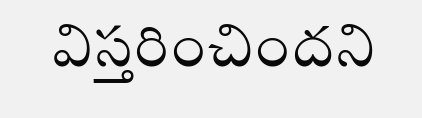విస్తరించిందని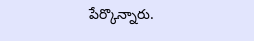పేర్కొన్నారు.